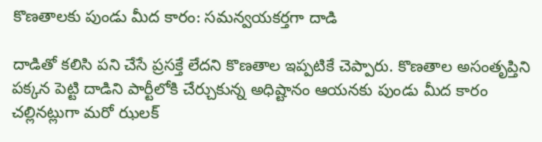కొణతాలకు పుండు మీద కారం: సమన్వయకర్తగా దాడి

దాడితో కలిసి పని చేసే ప్రసక్తే లేదని కొణతాల ఇప్పటికే చెప్పారు. కొణతాల అసంతృప్తిని పక్కన పెట్టి దాడిని పార్టీలోకి చేర్చుకున్న అధిష్టానం ఆయనకు పుండు మీద కారం చల్లినట్లుగా మరో ఝలక్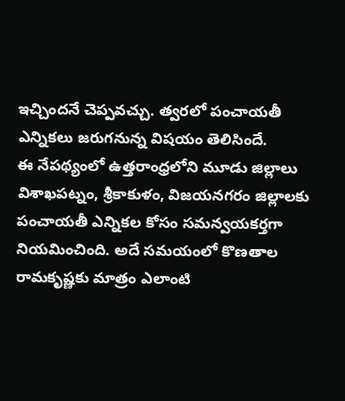ఇచ్చిందనే చెప్పవచ్చు. త్వరలో పంచాయతీ ఎన్నికలు జరుగనున్న విషయం తెలిసిందే.
ఈ నేపథ్యంలో ఉత్తరాంధ్రలోని మూడు జిల్లాలు విశాఖపట్నం, శ్రీకాకుళం, విజయనగరం జిల్లాలకు పంచాయతీ ఎన్నికల కోసం సమన్వయకర్తగా నియమించింది. అదే సమయంలో కొణతాల రామకృష్ణకు మాత్రం ఎలాంటి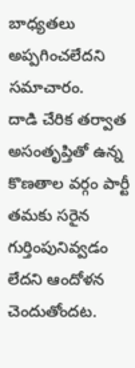బాధ్యతలు అప్పగించలేదని సమాచారం.
దాడి చేరిక తర్వాత అసంతృప్తితో ఉన్న కొణతాల వర్గం పార్టీ తమకు సరైన గుర్తింపునివ్వడం లేదని ఆందోళన చెందుతోందట.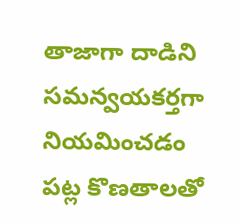తాజాగా దాడిని సమన్వయకర్తగా నియమించడం పట్ల కొణతాలతో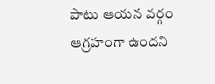పాటు ఆయన వర్గం ఆగ్రహంగా ఉందని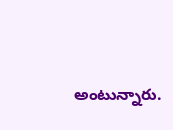అంటున్నారు.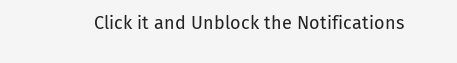Click it and Unblock the Notifications